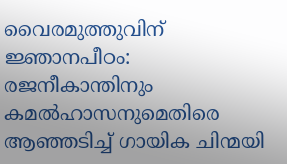വൈരമുത്തുവിന് ജ്ഞാനപീഠം: രജനീകാന്തിനും കമൽഹാസനുമെതിരെ ആഞ്ഞടിച്ച് ഗായിക ചിന്മയി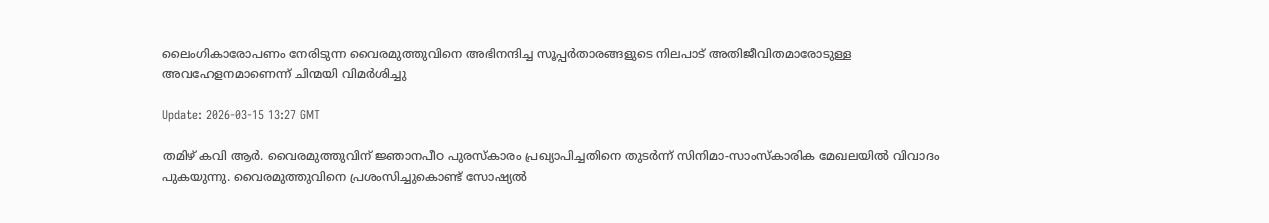ലൈംഗികാരോപണം നേരിടുന്ന വൈരമുത്തുവിനെ അഭിനന്ദിച്ച സൂപ്പർതാരങ്ങളുടെ നിലപാട് അതിജീവിതമാരോടുള്ള അവഹേളനമാണെന്ന് ചിന്മയി വിമർശിച്ചു

Update: 2026-03-15 13:27 GMT

തമിഴ് കവി ആർ. വൈരമുത്തുവിന് ജ്ഞാനപീഠ പുരസ്കാരം പ്രഖ്യാപിച്ചതിനെ തുടർന്ന് സിനിമാ-സാംസ്കാരിക മേഖലയിൽ വിവാദം പുകയുന്നു. വൈരമുത്തുവിനെ പ്രശംസിച്ചുകൊണ്ട് സോഷ്യൽ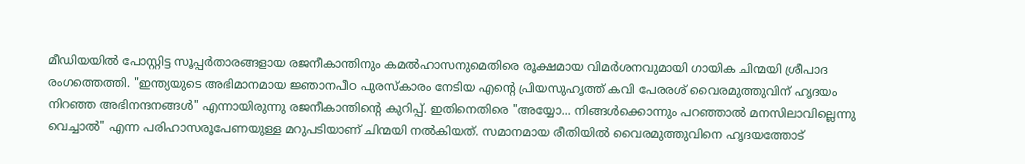മീഡിയയിൽ പോസ്റ്റിട്ട സൂപ്പർതാരങ്ങളായ രജനീകാന്തിനും കമൽഹാസനുമെതിരെ രൂക്ഷമായ വിമർശനവുമായി ഗായിക ചിന്മയി ശ്രീപാദ രംഗത്തെത്തി. "ഇന്ത്യയുടെ അഭിമാനമായ ജ്ഞാനപീഠ പുരസ്കാരം നേടിയ എന്റെ പ്രിയസുഹൃത്ത് കവി പേരരശ് വൈരമുത്തുവിന് ഹൃദയം നിറഞ്ഞ അഭിനന്ദനങ്ങൾ" എന്നായിരുന്നു രജനീകാന്തിന്റെ കുറിപ്പ്. ഇതിനെതിരെ "അയ്യോ... നിങ്ങൾക്കൊന്നും പറഞ്ഞാൽ മനസിലാവില്ലെന്നു വെച്ചാൽ" എന്ന പരിഹാസരൂപേണയുള്ള മറുപടിയാണ് ചിന്മയി നൽകിയത്. സമാനമായ രീതിയിൽ വൈരമുത്തുവിനെ ഹൃദയത്തോട്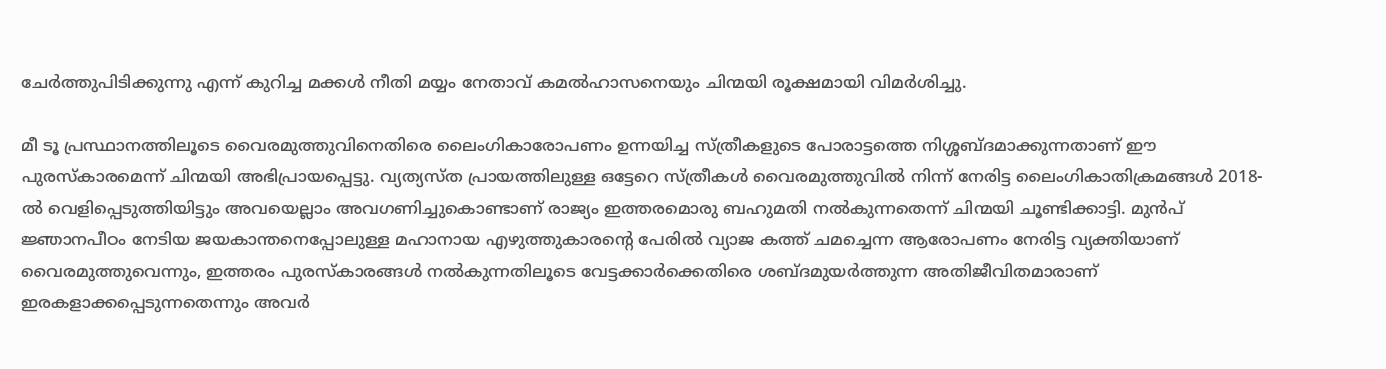ചേർത്തുപിടിക്കുന്നു എന്ന് കുറിച്ച മക്കൾ നീതി മയ്യം നേതാവ് കമൽഹാസനെയും ചിന്മയി രൂക്ഷമായി വിമർശിച്ചു.

മീ ടൂ പ്രസ്ഥാനത്തിലൂടെ വൈരമുത്തുവിനെതിരെ ലൈംഗികാരോപണം ഉന്നയിച്ച സ്ത്രീകളുടെ പോരാട്ടത്തെ നിശ്ശബ്ദമാക്കുന്നതാണ് ഈ പുരസ്കാരമെന്ന് ചിന്മയി അഭിപ്രായപ്പെട്ടു. വ്യത്യസ്ത പ്രായത്തിലുള്ള ഒട്ടേറെ സ്ത്രീകൾ വൈരമുത്തുവിൽ നിന്ന് നേരിട്ട ലൈംഗികാതിക്രമങ്ങൾ 2018-ൽ വെളിപ്പെടുത്തിയിട്ടും അവയെല്ലാം അവഗണിച്ചുകൊണ്ടാണ് രാജ്യം ഇത്തരമൊരു ബഹുമതി നൽകുന്നതെന്ന് ചിന്മയി ചൂണ്ടിക്കാട്ടി. മുൻപ് ജ്ഞാനപീഠം നേടിയ ജയകാന്തനെപ്പോലുള്ള മഹാനായ എഴുത്തുകാരന്റെ പേരിൽ വ്യാജ കത്ത് ചമച്ചെന്ന ആരോപണം നേരിട്ട വ്യക്തിയാണ് വൈരമുത്തുവെന്നും, ഇത്തരം പുരസ്കാരങ്ങൾ നൽകുന്നതിലൂടെ വേട്ടക്കാർക്കെതിരെ ശബ്ദമുയർത്തുന്ന അതിജീവിതമാരാണ് ഇരകളാക്കപ്പെടുന്നതെന്നും അവർ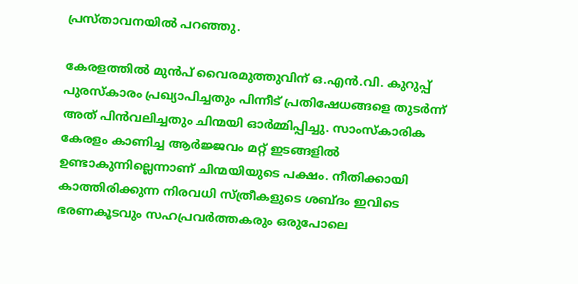പ്രസ്താവനയിൽ പറഞ്ഞു.

കേരളത്തിൽ മുൻപ് വൈരമുത്തുവിന് ഒ.എൻ.വി. കുറുപ്പ് പുരസ്കാരം പ്രഖ്യാപിച്ചതും പിന്നീട് പ്രതിഷേധങ്ങളെ തുടർന്ന് അത് പിൻവലിച്ചതും ചിന്മയി ഓർമ്മിപ്പിച്ചു. സാംസ്കാരിക കേരളം കാണിച്ച ആർജ്ജവം മറ്റ് ഇടങ്ങളിൽ ഉണ്ടാകുന്നില്ലെന്നാണ് ചിന്മയിയുടെ പക്ഷം. നീതിക്കായി കാത്തിരിക്കുന്ന നിരവധി സ്ത്രീകളുടെ ശബ്ദം ഇവിടെ ഭരണകൂടവും സഹപ്രവർത്തകരും ഒരുപോലെ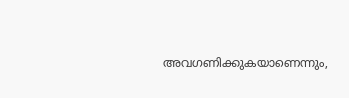അവഗണിക്കുകയാണെന്നും,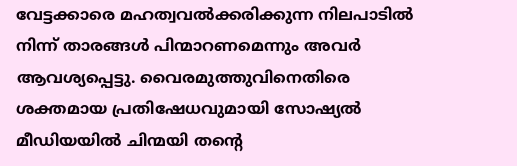വേട്ടക്കാരെ മഹത്വവൽക്കരിക്കുന്ന നിലപാടിൽ നിന്ന് താരങ്ങൾ പിന്മാറണമെന്നും അവർ ആവശ്യപ്പെട്ടു. വൈരമുത്തുവിനെതിരെ ശക്തമായ പ്രതിഷേധവുമായി സോഷ്യൽ മീഡിയയിൽ ചിന്മയി തന്റെ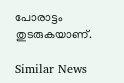പോരാട്ടം തുടരുകയാണ്.

Similar News